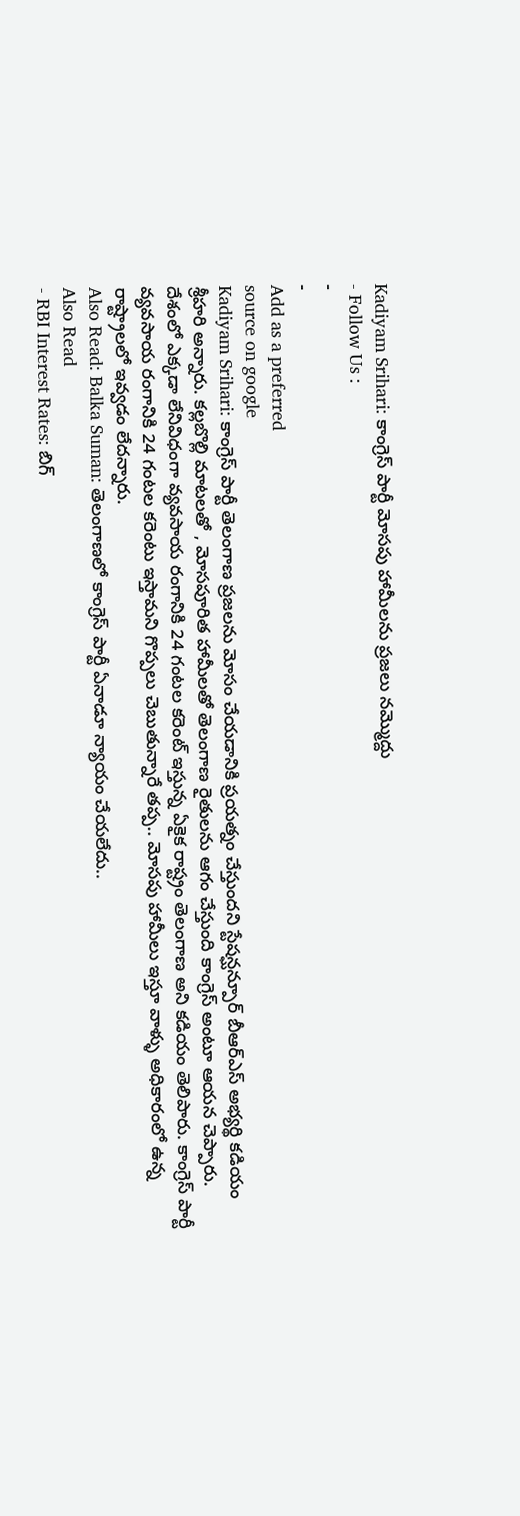Kadiyam Srihari: కాంగ్రెస్ పార్టీ మోసపు హామీలను ప్రజలు నమ్మొద్దు
- Follow Us :
-
-
Add as a preferred
source on google
Kadiyam Srihari: కాంగ్రెస్ పార్టీ తెలంగాణ ప్రజలను మోసం చేయడానికి ప్రయత్నం చేస్తుందని స్టేషన్ఘన్పూర్ బీఆర్ఎస్ అభ్యర్థి కడియం శ్రీహరి అన్నారు. కల్లబొల్లి మాటలతో , మోసపూరిత హామీలతో తెలంగాణ రైతులను ఆగం చేస్తుంది కాంగ్రెస్ అంటూ ఆయన చెప్పారు. దేశంలో ఎక్కడా లేనివిధంగా వ్యవసాయ రంగానికి 24 గంటల కరెంట్ ఇస్తున్న ఏకైక రాష్ట్రం తెలంగాణ అని కడియం తెలిపారు. కాంగ్రెస్ పార్టీ వ్యవసాయ రంగానికి 24 గంటల కరెంటు ఇస్తామని గొప్పలు చెబుతున్నారే తప్ప.. మోసపు హామీలు ఇస్తూ వాళ్ళు అధికారంలో ఉన్న రాష్ట్రాలలో ఇవ్వడం లేదన్నారు.
Also Read: Balka Suman: తెలంగాణలో కాంగ్రెస్ పార్టీ ఏనాడూ న్యాయం చేయలేదు..
Also Read
- RBI Interest Rates: బిగ్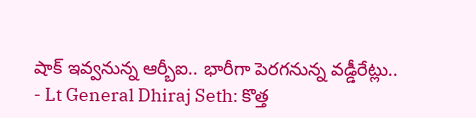షాక్ ఇవ్వనున్న ఆర్బీఐ.. భారీగా పెరగనున్న వడ్డీరేట్లు..
- Lt General Dhiraj Seth: కొత్త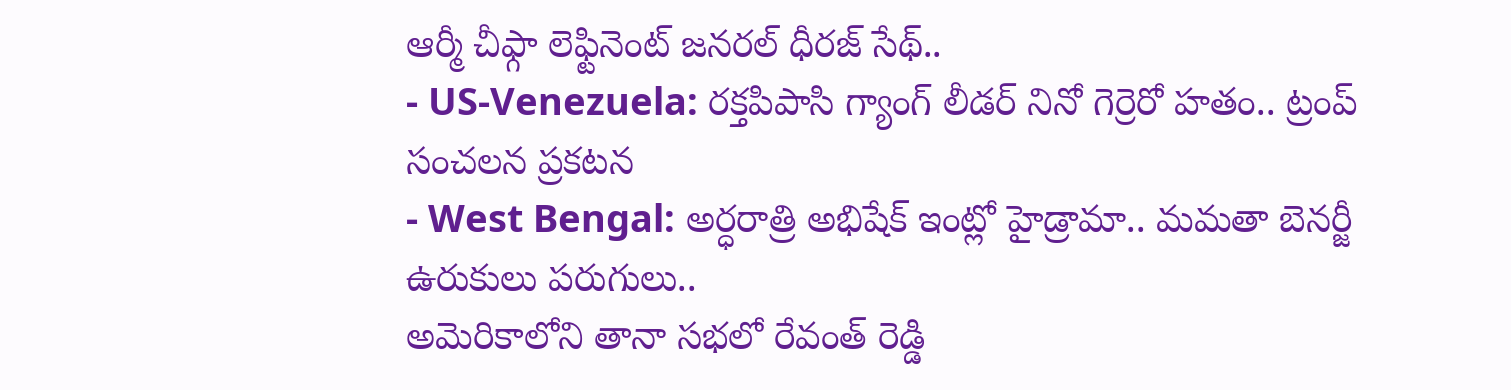ఆర్మీ చీఫ్గా లెఫ్టినెంట్ జనరల్ ధీరజ్ సేథ్..
- US-Venezuela: రక్తపిపాసి గ్యాంగ్ లీడర్ నినో గెర్రెరో హతం.. ట్రంప్ సంచలన ప్రకటన
- West Bengal: అర్ధరాత్రి అభిషేక్ ఇంట్లో హైడ్రామా.. మమతా బెనర్జీ ఉరుకులు పరుగులు..
అమెరికాలోని తానా సభలో రేవంత్ రెడ్డి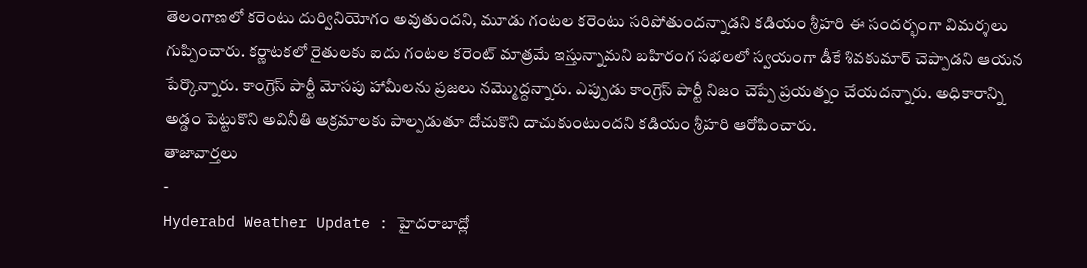తెలంగాణలో కరెంటు దుర్వినియోగం అవుతుందని, మూడు గంటల కరెంటు సరిపోతుందన్నాడని కడియం శ్రీహరి ఈ సందర్భంగా విమర్శలు గుప్పించారు. కర్ణాటకలో రైతులకు ఐదు గంటల కరెంట్ మాత్రమే ఇస్తున్నామని బహిరంగ సభలలో స్వయంగా డీకే శివకుమార్ చెప్పాడని ఆయన పేర్కొన్నారు. కాంగ్రెస్ పార్టీ మోసపు హామీలను ప్రజలు నమ్మొద్దన్నారు. ఎప్పుడు కాంగ్రెస్ పార్టీ నిజం చెప్పే ప్రయత్నం చేయదన్నారు. అధికారాన్ని అడ్డం పెట్టుకొని అవినీతి అక్రమాలకు పాల్పడుతూ దోచుకొని దాచుకుంటుందని కడియం శ్రీహరి ఆరోపించారు.
తాజావార్తలు
-
Hyderabd Weather Update : హైదరాబాద్లో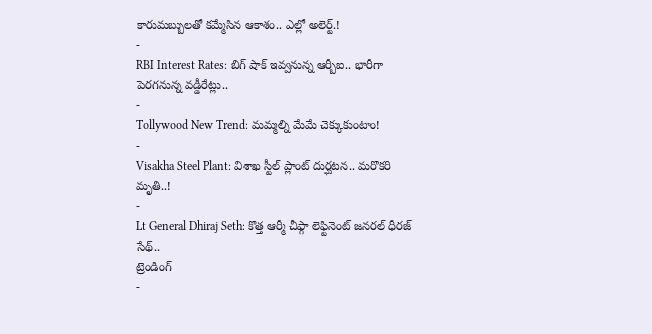కారుమబ్బులతో కమ్మేసిన ఆకాశం.. ఎల్లో అలెర్ట్.!
-
RBI Interest Rates: బిగ్ షాక్ ఇవ్వనున్న ఆర్బీఐ.. భారీగా పెరగనున్న వడ్డీరేట్లు..
-
Tollywood New Trend: మమ్మల్ని మేమే చెక్కుకుంటాం!
-
Visakha Steel Plant: విశాఖ స్టీల్ ప్లాంట్ దుర్ఘటన.. మరొకరి మృతి..!
-
Lt General Dhiraj Seth: కొత్త ఆర్మీ చీఫ్గా లెఫ్టినెంట్ జనరల్ ధీరజ్ సేథ్..
ట్రెండింగ్
-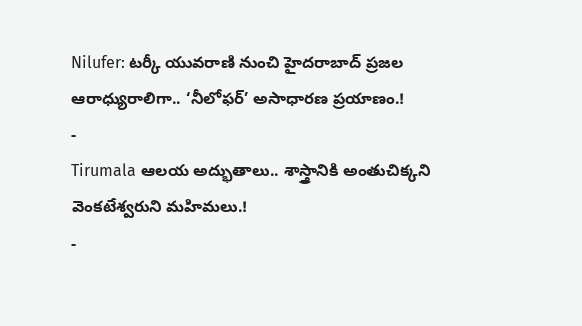Nilufer: టర్కీ యువరాణి నుంచి హైదరాబాద్ ప్రజల ఆరాధ్యురాలిగా.. ‘నీలోఫర్’ అసాధారణ ప్రయాణం.!
-
Tirumala ఆలయ అద్భుతాలు.. శాస్త్రానికి అంతుచిక్కని వెంకటేశ్వరుని మహిమలు.!
-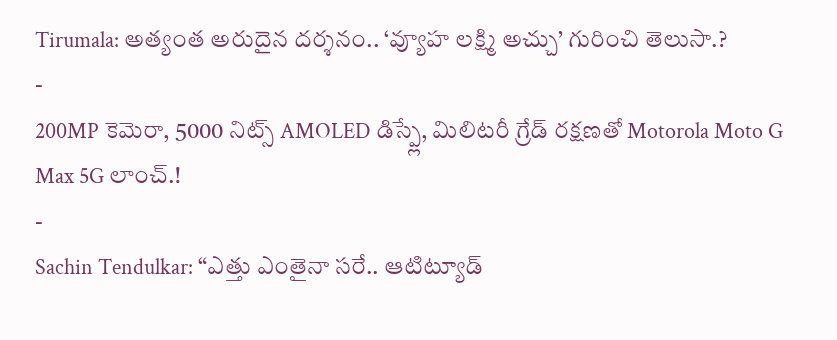Tirumala: అత్యంత అరుదైన దర్శనం.. ‘వ్యూహ లక్ష్మి అచ్చు’ గురించి తెలుసా.?
-
200MP కెమెరా, 5000 నిట్స్ AMOLED డిస్ప్లే, మిలిటరీ గ్రేడ్ రక్షణతో Motorola Moto G Max 5G లాంచ్.!
-
Sachin Tendulkar: “ఎత్తు ఎంతైనా సరే.. ఆటిట్యూడ్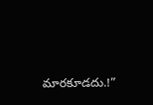మారకూడదు.!”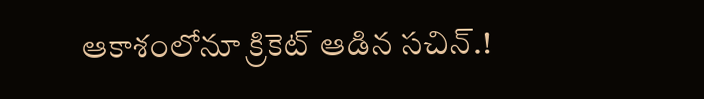ఆకాశంలోనూ క్రికెట్ ఆడిన సచిన్.!